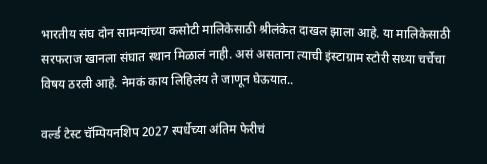भारतीय संघ दोन सामन्यांच्या कसोटी मालिकेसाठी श्रीलंकेत दाखल झाला आहे. या मालिकेसाठी सरफराज खानला संघात स्थान मिळालं नाही. असं असताना त्याची इंस्टाग्राम स्टोरी सध्या चर्चेचा विषय ठरली आहे. नेमकं काय लिहिलंय ते जाणून घेऊयात..

वर्ल्ड टेस्ट चॅम्पियनशिप 2027 स्पर्धेच्या अंतिम फेरीचं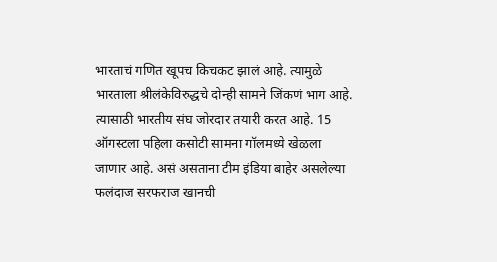भारताचं गणित खूपच किचकट झालं आहे. त्यामुळे भारताला श्रीलंकेविरुद्धचे दोन्ही सामने जिंकणं भाग आहे. त्यासाठी भारतीय संघ जोरदार तयारी करत आहे. 15 ऑगस्टला पहिला कसोटी सामना गॉलमध्ये खेळला जाणार आहे. असं असताना टीम इंडिया बाहेर असलेल्या फलंदाज सरफराज खानची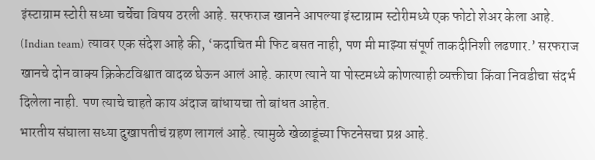इंस्टाग्राम स्टोरी सध्या चर्चेचा विषय ठरली आहे. सरफराज खानने आपल्या इंस्टाग्राम स्टोरीमध्ये एक फोटो शेअर केला आहे. (Indian team) त्यावर एक संदेश आहे की, ‘कदाचित मी फिट बसत नाही, पण मी माझ्या संपूर्ण ताकदीनिशी लढणार.’ सरफराज खानचे दोन वाक्य क्रिकेटविश्वात वादळ घेऊन आलं आहे. कारण त्याने या पोस्टमध्ये कोणत्याही व्यक्तीचा किंवा निवडीचा संदर्भ दिलेला नाही. पण त्याचे चाहते काय अंदाज बांधायचा तो बांधत आहेत.
भारतीय संघाला सध्या दुखापतीचं ग्रहण लागलं आहे. त्यामुळे खेळाडूंच्या फिटनेसचा प्रश्न आहे.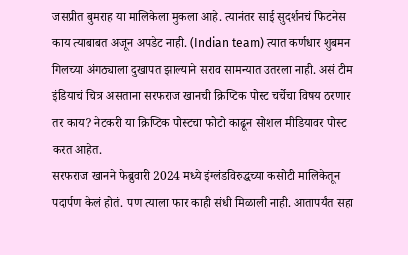जसप्रीत बुमराह या मालिकेला मुकला आहे. त्यानंतर साई सुदर्शनचं फिटनेस काय त्याबाबत अजून अपडेट नाही. (Indian team) त्यात कर्णधार शुबमन गिलच्या अंगठ्याला दुखापत झाल्याने सराव सामन्यात उतरला नाही. असं टीम इंडियाचं चित्र असताना सरफराज खानची क्रिप्टिक पोस्ट चर्चेचा विषय ठरणार तर काय? नेटकरी या क्रिप्टिक पोस्टचा फोटो काढून सोशल मीडियावर पोस्ट करत आहेत.
सरफराज खानने फेब्रुवारी 2024 मध्ये इंग्लंडविरुद्धच्या कसोटी मालिकेतून पदार्पण केलं होतं. पण त्याला फार काही संधी मिळाली नाही. आतापर्यंत सहा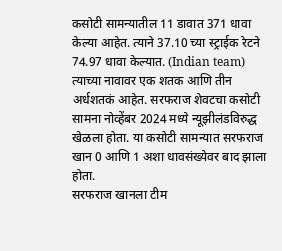कसोटी सामन्यातील 11 डावात 371 धावा केल्या आहेत. त्याने 37.10 च्या स्ट्राईक रेटने 74.97 धावा केल्यात. (Indian team) त्याच्या नावावर एक शतक आणि तीन अर्धशतकं आहेत. सरफराज शेवटचा कसोटी सामना नोव्हेंबर 2024 मध्ये न्यूझीलंडविरुद्ध खेळला होता. या कसोटी सामन्यात सरफराज खान 0 आणि 1 अशा धावसंख्येवर बाद झाला होता.
सरफराज खानला टीम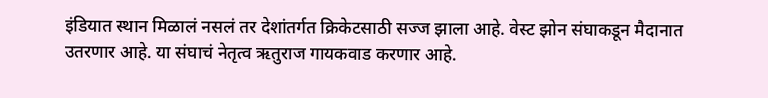इंडियात स्थान मिळालं नसलं तर देशांतर्गत क्रिकेटसाठी सज्ज झाला आहे. वेस्ट झोन संघाकडून मैदानात उतरणार आहे. या संघाचं नेतृत्व ऋतुराज गायकवाड करणार आहे.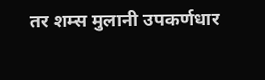तर शम्स मुलानी उपकर्णधार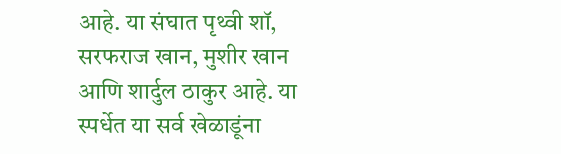आहे. या संघात पृथ्वी शॉ, सरफराज खान, मुशीर खान आणि शार्दुल ठाकुर आहे. या स्पर्धेत या सर्व खेळाडूंना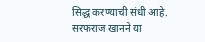सिद्ध करण्याची संधी आहे. सरफराज खानने या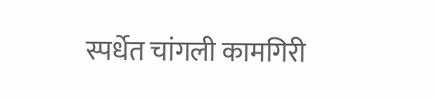स्पर्धेत चांगली कामगिरी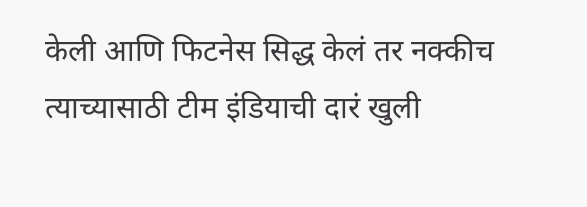केली आणि फिटनेस सिद्ध केलं तर नक्कीच त्याच्यासाठी टीम इंडियाची दारं खुली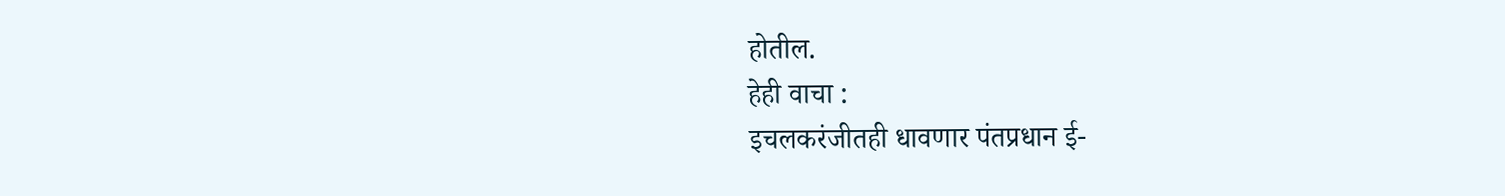होतील.
हेही वाचा :
इचलकरंजीतही धावणार पंतप्रधान ई-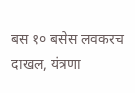बस १० बसेस लवकरच दाखल, यंत्रणा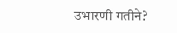उभारणी गतीने?